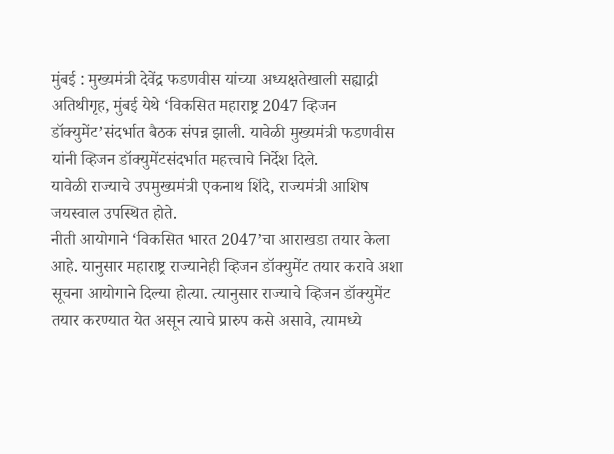मुंबई : मुख्यमंत्री देवेंद्र फडणवीस यांच्या अध्यक्षतेखाली सह्याद्री अतिथीगृह, मुंबई येथे ‘विकसित महाराष्ट्र 2047 व्हिजन डॉक्युमेंट’संदर्भात बैठक संपन्न झाली. यावेळी मुख्यमंत्री फडणवीस यांनी व्हिजन डॉक्युमेंटसंदर्भात महत्त्वाचे निर्देश दिले.
यावेळी राज्याचे उपमुख्यमंत्री एकनाथ शिंदे, राज्यमंत्री आशिष जयस्वाल उपस्थित होते.
नीती आयोगाने ‘विकसित भारत 2047’चा आराखडा तयार केला आहे. यानुसार महाराष्ट्र राज्यानेही व्हिजन डॉक्युमेंट तयार करावे अशा सूचना आयोगाने दिल्या होत्या. त्यानुसार राज्याचे व्हिजन डॉक्युमेंट तयार करण्यात येत असून त्याचे प्रारुप कसे असावे, त्यामध्ये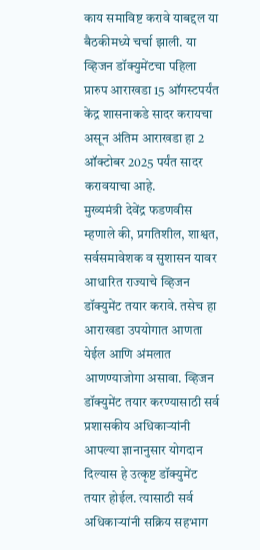काय समाविष्ट करावे याबद्दल या बैठकीमध्ये चर्चा झाली. या व्हिजन डॉक्युमेंटचा पहिला प्रारुप आराखडा 15 ऑगस्टपर्यंत केंद्र शासनाकडे सादर करायचा असून अंतिम आराखडा हा 2 ऑक्टोबर 2025 पर्यंत सादर करावयाचा आहे.
मुख्यमंत्री देवेंद्र फडणवीस म्हणाले की, प्रगतिशील, शाश्वत, सर्वसमावेशक व सुशासन यावर आधारित राज्याचे व्हिजन डॉक्युमेंट तयार करावे. तसेच हा आराखडा उपयोगात आणता येईल आणि अंमलात आणण्याजोगा असावा. व्हिजन डॉक्युमेंट तयार करण्यासाठी सर्व प्रशासकीय अधिकाऱ्यांनी आपल्या ज्ञानानुसार योगदान दिल्यास हे उत्कृष्ट डॉक्युमेंट तयार होईल. त्यासाठी सर्व अधिकाऱ्यांनी सक्रिय सहभाग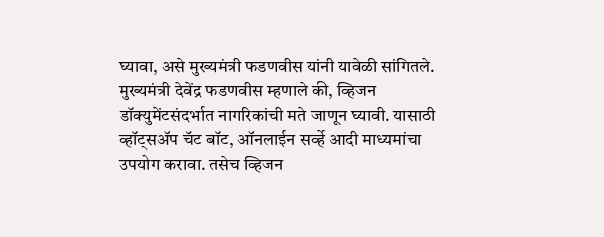घ्यावा, असे मुख्यमंत्री फडणवीस यांनी यावेळी सांगितले.
मुख्यमंत्री देवेंद्र फडणवीस म्हणाले की, व्हिजन डॉक्युमेंटसंदर्भात नागरिकांची मते जाणून घ्यावी. यासाठी व्हॉट्सॲप चॅट बॉट, ऑनलाईन सर्व्हे आदी माध्यमांचा उपयोग करावा. तसेच व्हिजन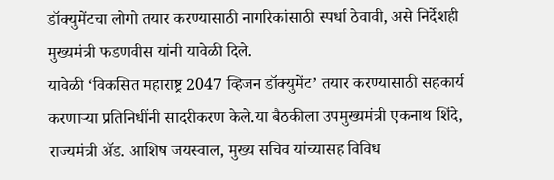डॉक्युमेंटचा लोगो तयार करण्यासाठी नागरिकांसाठी स्पर्धा ठेवावी, असे निर्देशही मुख्यमंत्री फडणवीस यांनी यावेळी दिले.
यावेळी ‘विकसित महाराष्ट्र 2047 व्हिजन डॉक्युमेंट’ तयार करण्यासाठी सहकार्य करणाऱ्या प्रतिनिधींनी सादरीकरण केले.या बैठकीला उपमुख्यमंत्री एकनाथ शिंदे, राज्यमंत्री ॲड. आशिष जयस्वाल, मुख्य सचिव यांच्यासह विविध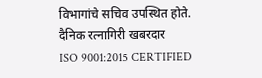विभागांचे सचिव उपस्थित होते.
दैनिक रत्नागिरी खबरदार
ISO 9001:2015 CERTIFIED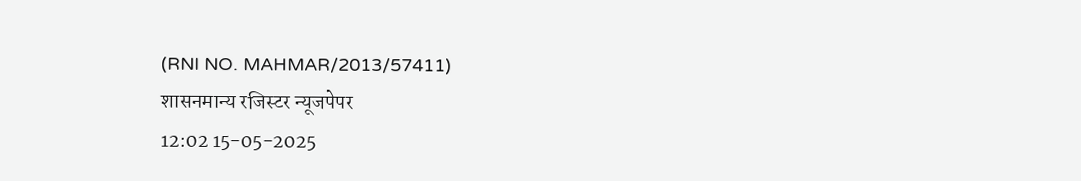(RNI NO. MAHMAR/2013/57411)
शासनमान्य रजिस्टर न्यूजपेपर
12:02 15-05-2025